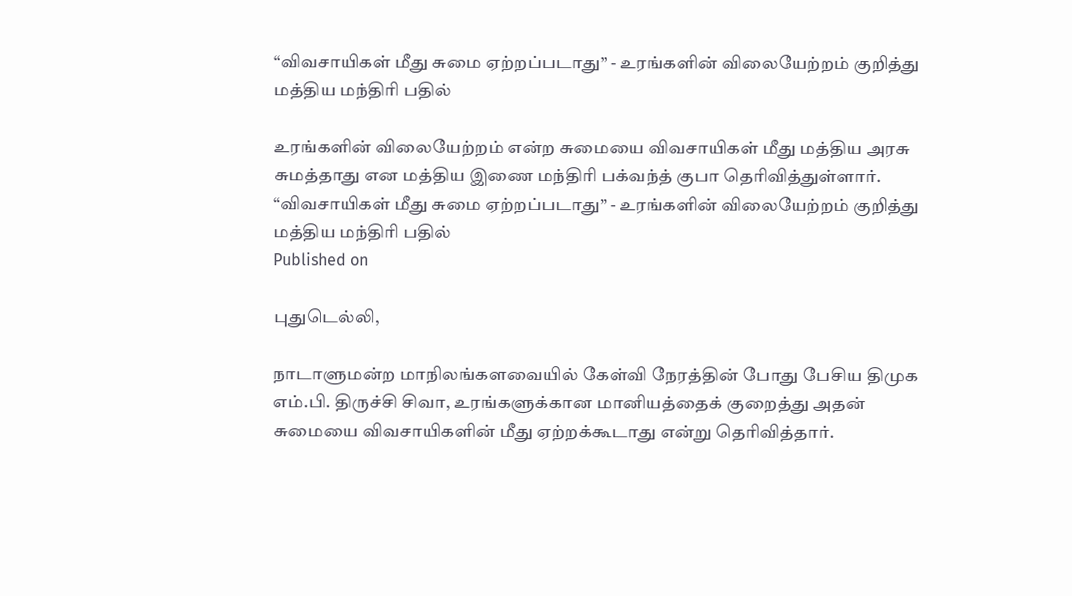“விவசாயிகள் மீது சுமை ஏற்றப்படாது” - உரங்களின் விலையேற்றம் குறித்து மத்திய மந்திரி பதில்

உரங்களின் விலையேற்றம் என்ற சுமையை விவசாயிகள் மீது மத்திய அரசு சுமத்தாது என மத்திய இணை மந்திரி பக்வந்த் குபா தெரிவித்துள்ளார்.
“விவசாயிகள் மீது சுமை ஏற்றப்படாது” - உரங்களின் விலையேற்றம் குறித்து மத்திய மந்திரி பதில்
Published on

புதுடெல்லி,

நாடாளுமன்ற மாநிலங்களவையில் கேள்வி நேரத்தின் போது பேசிய திமுக எம்.பி. திருச்சி சிவா, உரங்களுக்கான மானியத்தைக் குறைத்து அதன் சுமையை விவசாயிகளின் மீது ஏற்றக்கூடாது என்று தெரிவித்தார்.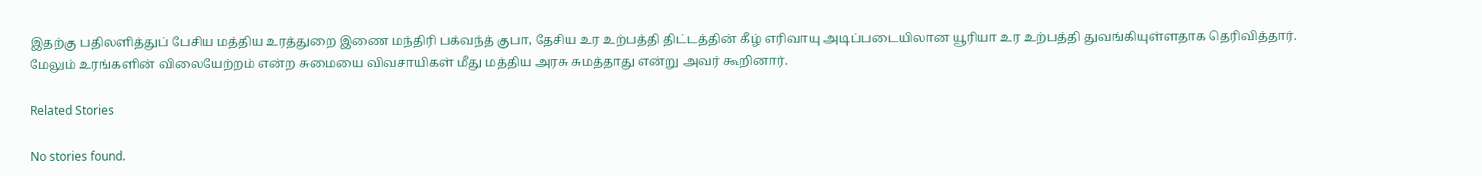இதற்கு பதிலளித்துப் பேசிய மத்திய உரத்துறை இணை மந்திரி பக்வந்த் குபா, தேசிய உர உற்பத்தி திட்டத்தின் கீழ் எரிவாயு அடிப்படையிலான யூரியா உர உற்பத்தி துவங்கியுள்ளதாக தெரிவித்தார். மேலும் உரங்களின் விலையேற்றம் என்ற சுமையை விவசாயிகள் மீது மத்திய அரசு சுமத்தாது என்று அவர் கூறினார்.

Related Stories

No stories found.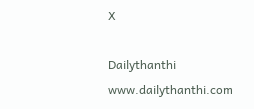X

Dailythanthi
www.dailythanthi.com